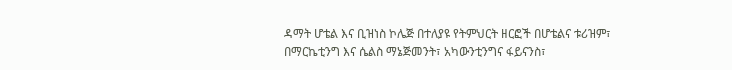ዳማት ሆቴል እና ቢዝነስ ኮሌጅ በተለያዩ የትምህርት ዘርፎች በሆቴልና ቱሪዝም፣ በማርኬቲንግ እና ሴልስ ማኔጅመንት፣ አካውንቲንግና ፋይናንስ፣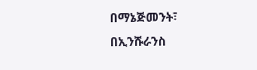በማኔጅመንት፣ በኢንሹራንስ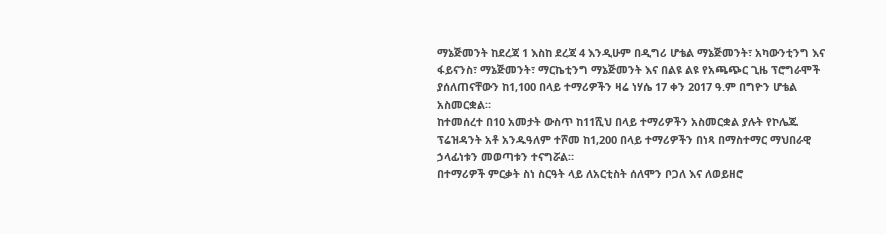ማኔጅመንት ከደረጃ 1 እስከ ደረጃ 4 እንዲሁም በዲግሪ ሆቴል ማኔጅመንት፣ አካውንቲንግ እና ፋይናንስ፣ ማኔጅመንት፣ ማርኬቲንግ ማኔጅመንት እና በልዩ ልዩ የአጫጭር ጊዜ ፕሮግራሞች ያሰለጠናቸውን ከ1,100 በላይ ተማሪዎችን ዛሬ ነሃሴ 17 ቀን 2017 ዓ.ም በግዮን ሆቴል አስመርቋል።
ከተመሰረተ በ10 አመታት ውስጥ ከ11ሺህ በላይ ተማሪዎችን አስመርቋል ያሉት የኮሌጁ ፕሬዝዳንት አቶ አንዱዓለም ተሾመ ከ1,200 በላይ ተማሪዎችን በነጻ በማስተማር ማህበራዊ ኃላፊነቱን መወጣቱን ተናግሯል።
በተማሪዎች ምርቃት ስነ ስርዓት ላይ ለአርቲስት ሰለሞን ቦጋለ እና ለወይዘሮ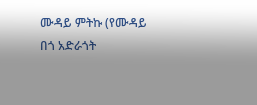ሙዳይ ምትኩ (የሙዳይ በጎ አድራጎት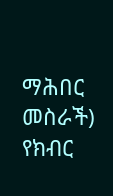ማሕበር መስራች) የክብር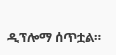ዲፕሎማ ሰጥቷል።